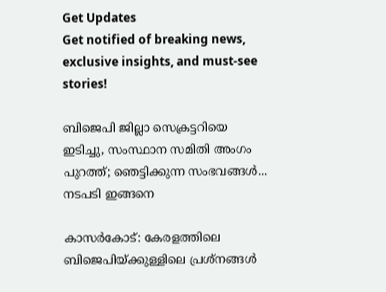Get Updates
Get notified of breaking news, exclusive insights, and must-see stories!

ബിജെപി ജില്ലാ സെക്രട്ടറിയെ ഇടിച്ചു, സംസ്ഥാന സമിതി അംഗം പുറത്ത്; ഞെട്ടിക്കുന്ന സംഭവങ്ങള്‍... നടപടി ഇങ്ങനെ

കാസര്‍കോട്: കേരളത്തിലെ ബിജെപിയ്ക്കുള്ളിലെ പ്രശ്‌നങ്ങള്‍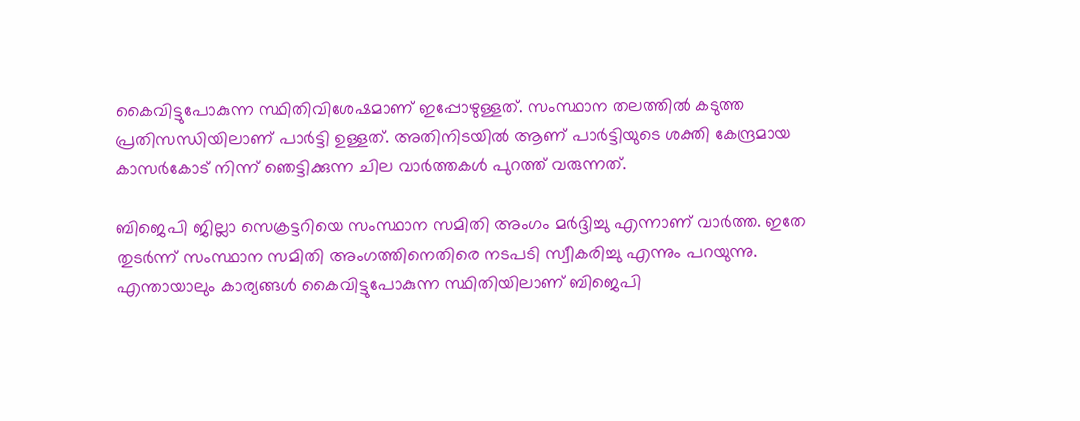കൈവിട്ടുപോകുന്ന സ്ഥിതിവിശേഷമാണ് ഇപ്പോഴുള്ളത്. സംസ്ഥാന തലത്തില്‍ കടുത്ത പ്രതിസന്ധിയിലാണ് പാര്‍ട്ടി ഉള്ളത്. അതിനിടയില്‍ ആണ് പാര്‍ട്ടിയുടെ ശക്തി കേന്ദ്രമായ കാസര്‍കോട് നിന്ന് ഞെട്ടിക്കുന്ന ചില വാര്‍ത്തകള്‍ പുറത്ത് വരുന്നത്.

ബിജെപി ജില്ലാ സെക്രട്ടറിയെ സംസ്ഥാന സമിതി അംഗം മര്‍ദ്ദിച്ചു എന്നാണ് വാര്‍ത്ത. ഇതേ തുടര്‍ന്ന് സംസ്ഥാന സമിതി അംഗത്തിനെതിരെ നടപടി സ്വീകരിച്ചു എന്നും പറയുന്നു. എന്തായാലും കാര്യങ്ങള്‍ കൈവിട്ടുപോകുന്ന സ്ഥിതിയിലാണ് ബിജെപി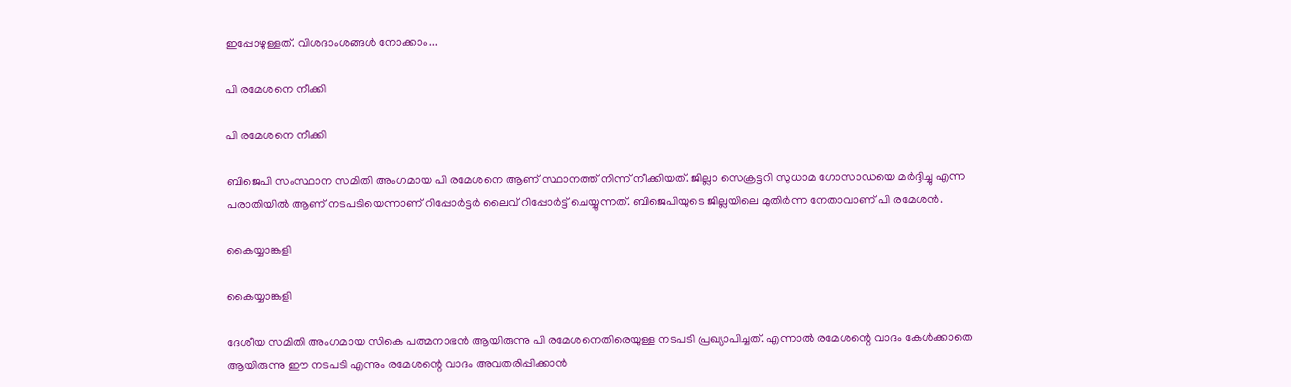ഇപ്പോഴുള്ളത്. വിശദാംശങ്ങള്‍ നോക്കാം...

പി രമേശനെ നീക്കി

പി രമേശനെ നീക്കി

ബിജെപി സംസ്ഥാന സമിതി അംഗമായ പി രമേശനെ ആണ് സ്ഥാനത്ത് നിന്ന് നീക്കിയത്. ജില്ലാ സെക്രട്ടറി സുധാമ ഗോസാഡയെ മര്‍ദ്ദിച്ചു എന്ന പരാതിയില്‍ ആണ് നടപടിയെന്നാണ് റിപ്പോര്‍ട്ടര്‍ ലൈവ് റിപ്പോര്‍ട്ട് ചെയ്യുന്നത്. ബിജെപിയുടെ ജില്ലയിലെ മുതിര്‍ന്ന നേതാവാണ് പി രമേശന്‍.

കൈയ്യാങ്കളി

കൈയ്യാങ്കളി

ദേശീയ സമിതി അംഗമായ സികെ പത്മനാഭന്‍ ആയിരുന്നു പി രമേശനെതിരെയുള്ള നടപടി പ്രഖ്യാപിച്ചത്. എന്നാല്‍ രമേശന്റെ വാദം കേള്‍ക്കാതെ ആയിരുന്നു ഈ നടപടി എന്നും രമേശന്റെ വാദം അവതരിപ്പിക്കാന്‍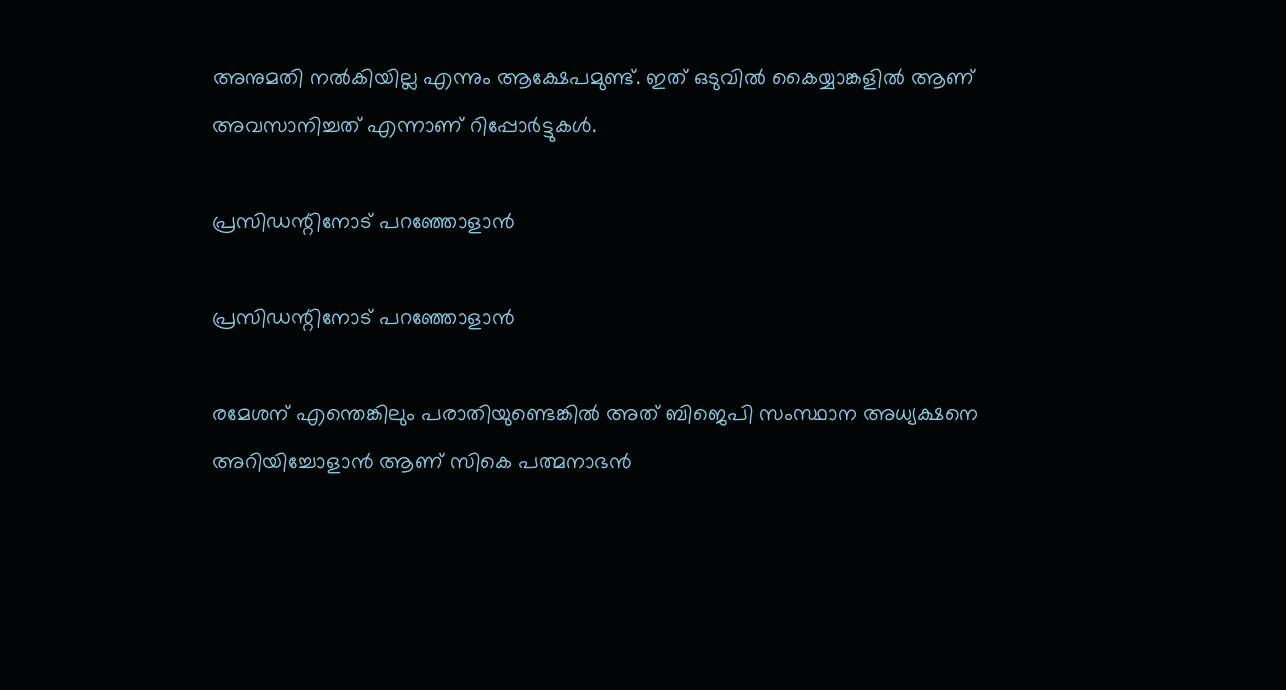അനുമതി നല്‍കിയില്ല എന്നും ആക്ഷേപമുണ്ട്. ഇത് ഒടുവില്‍ കൈയ്യാങ്കളില്‍ ആണ് അവസാനിച്ചത് എന്നാണ് റിപ്പോര്‍ട്ടുകള്‍.

പ്രസിഡന്റിനോട് പറഞ്ഞോളാന്‍

പ്രസിഡന്റിനോട് പറഞ്ഞോളാന്‍

രമേശന് എന്തെങ്കിലും പരാതിയുണ്ടെങ്കില്‍ അത് ബിജെപി സംസ്ഥാന അധ്യക്ഷനെ അറിയിച്ചോളാന്‍ ആണ് സികെ പത്മനാഭന്‍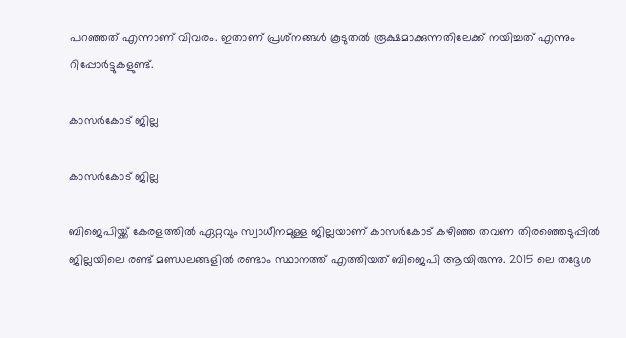പറഞ്ഞത് എന്നാണ് വിവരം. ഇതാണ് പ്രശ്‌നങ്ങള്‍ കൂടുതല്‍ രൂക്ഷമാക്കുന്നതിലേക്ക് നയിച്ചത് എന്നും റിപ്പോര്‍ട്ടുകളുണ്ട്.

കാസര്‍കോട് ജില്ല

കാസര്‍കോട് ജില്ല

ബിജെപിയ്ക്ക് കേരളത്തില്‍ ഏറ്റവും സ്വാധീനമുള്ള ജില്ലയാണ് കാസര്‍കോട് കഴിഞ്ഞ തവണ തിരഞ്ഞെടുപ്പില്‍ ജില്ലയിലെ രണ്ട് മണ്ഡലങ്ങളില്‍ രണ്ടാം സ്ഥാനത്ത് എത്തിയത് ബിജെപി ആയിരുന്നു. 2015 ലെ തദ്ദേശ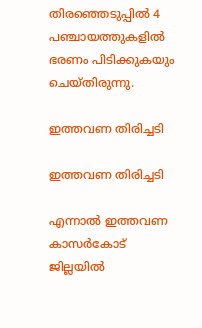തിരഞ്ഞെടുപ്പില്‍ 4 പഞ്ചായത്തുകളില്‍ ഭരണം പിടിക്കുകയും ചെയ്തിരുന്നു.

ഇത്തവണ തിരിച്ചടി

ഇത്തവണ തിരിച്ചടി

എന്നാല്‍ ഇത്തവണ കാസര്‍കോട് ജില്ലയില്‍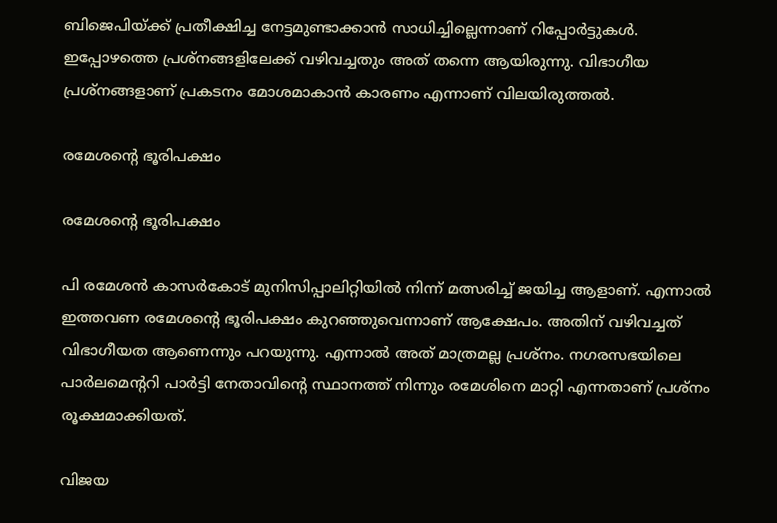ബിജെപിയ്ക്ക് പ്രതീക്ഷിച്ച നേട്ടമുണ്ടാക്കാന്‍ സാധിച്ചില്ലെന്നാണ് റിപ്പോര്‍ട്ടുകള്‍. ഇപ്പോഴത്തെ പ്രശ്‌നങ്ങളിലേക്ക് വഴിവച്ചതും അത് തന്നെ ആയിരുന്നു. വിഭാഗീയ പ്രശ്‌നങ്ങളാണ് പ്രകടനം മോശമാകാന്‍ കാരണം എന്നാണ് വിലയിരുത്തല്‍.

രമേശന്റെ ഭൂരിപക്ഷം

രമേശന്റെ ഭൂരിപക്ഷം

പി രമേശന്‍ കാസര്‍കോട് മുനിസിപ്പാലിറ്റിയില്‍ നിന്ന് മത്സരിച്ച് ജയിച്ച ആളാണ്. എന്നാല്‍ ഇത്തവണ രമേശന്റെ ഭൂരിപക്ഷം കുറഞ്ഞുവെന്നാണ് ആക്ഷേപം. അതിന് വഴിവച്ചത് വിഭാഗീയത ആണെന്നും പറയുന്നു. എന്നാല്‍ അത് മാത്രമല്ല പ്രശ്‌നം. നഗരസഭയിലെ പാര്‍ലമെന്ററി പാര്‍ട്ടി നേതാവിന്റെ സ്ഥാനത്ത് നിന്നും രമേശിനെ മാറ്റി എന്നതാണ് പ്രശ്‌നം രൂക്ഷമാക്കിയത്.

വിജയ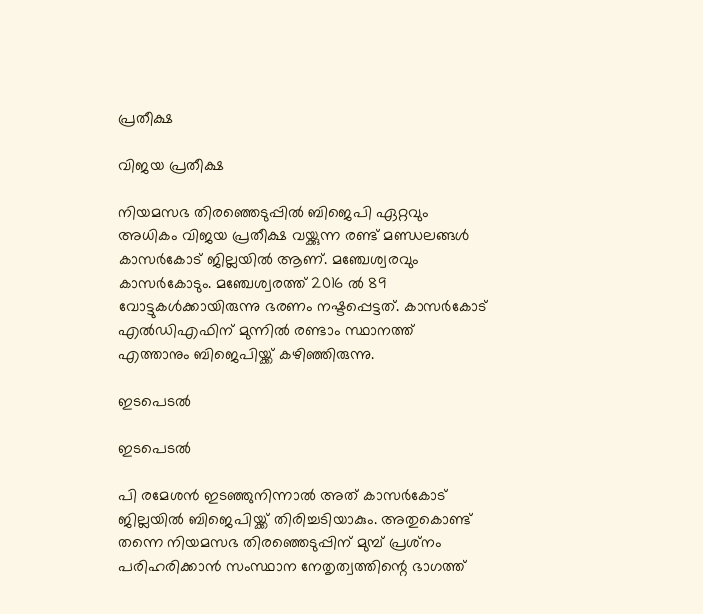പ്രതീക്ഷ

വിജയ പ്രതീക്ഷ

നിയമസഭ തിരഞ്ഞെടുപ്പില്‍ ബിജെപി ഏറ്റവും അധികം വിജയ പ്രതീക്ഷ വയ്ക്കുന്ന രണ്ട് മണ്ഡലങ്ങള്‍ കാസര്‍കോട് ജില്ലയില്‍ ആണ്. മഞ്ചേശ്വരവും കാസര്‍കോടും. മഞ്ചേശ്വരത്ത് 2016 ല്‍ 89 വോട്ടുകള്‍ക്കായിരുന്നു ഭരണം നഷ്ടപ്പെട്ടത്. കാസര്‍കോട് എല്‍ഡിഎഫിന് മുന്നില്‍ രണ്ടാം സ്ഥാനത്ത് എത്താനും ബിജെപിയ്ക്ക് കഴിഞ്ഞിരുന്നു.

ഇടപെടല്‍

ഇടപെടല്‍

പി രമേശന്‍ ഇടഞ്ഞുനിന്നാല്‍ അത് കാസര്‍കോട് ജില്ലയില്‍ ബിജെപിയ്ക്ക് തിരിച്ചടിയാകും. അതുകൊണ്ട് തന്നെ നിയമസഭ തിരഞ്ഞെടുപ്പിന് മുമ്പ് പ്രശ്‌നം പരിഹരിക്കാന്‍ സംസ്ഥാന നേതൃത്വത്തിന്റെ ഭാഗത്ത്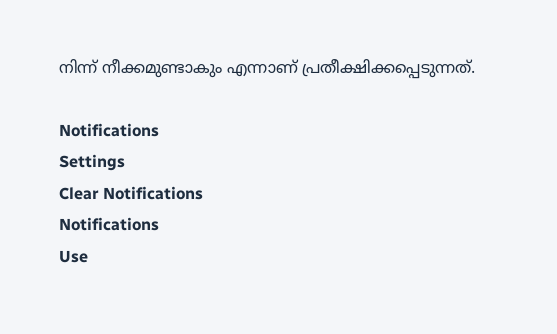നിന്ന് നീക്കമുണ്ടാകും എന്നാണ് പ്രതീക്ഷിക്കപ്പെടുന്നത്.

Notifications
Settings
Clear Notifications
Notifications
Use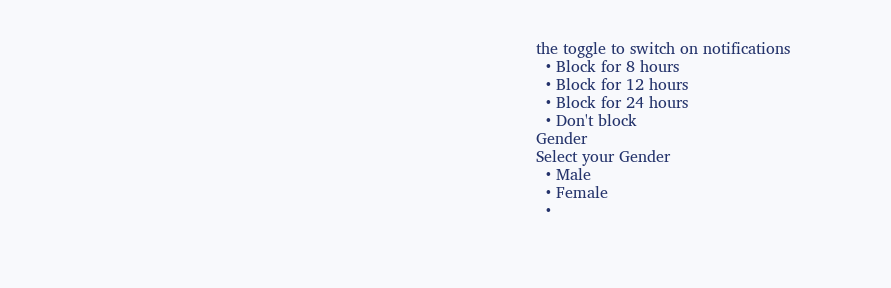the toggle to switch on notifications
  • Block for 8 hours
  • Block for 12 hours
  • Block for 24 hours
  • Don't block
Gender
Select your Gender
  • Male
  • Female
  •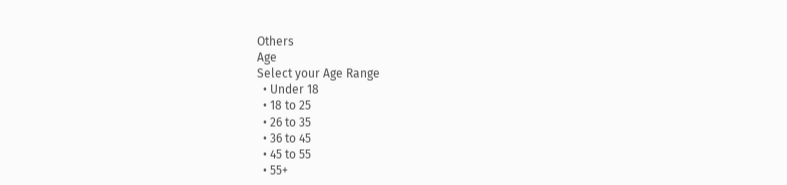Others
Age
Select your Age Range
  • Under 18
  • 18 to 25
  • 26 to 35
  • 36 to 45
  • 45 to 55
  • 55+